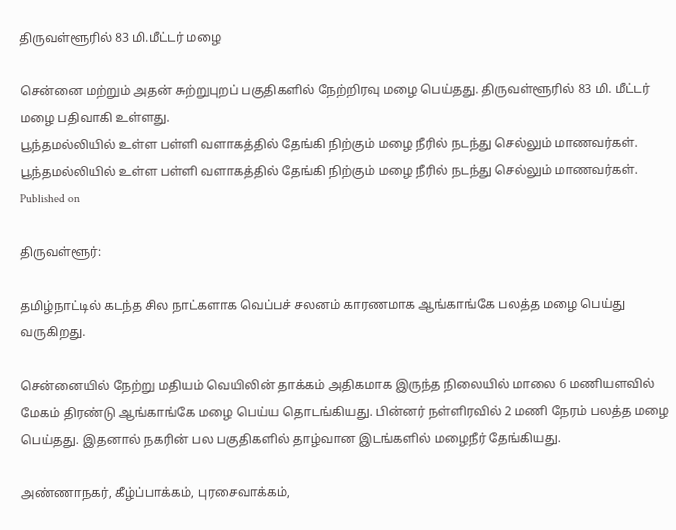திருவள்ளூரில் 83 மி.மீட்டர் மழை

சென்னை மற்றும் அதன் சுற்றுபுறப் பகுதிகளில் நேற்றிரவு மழை பெய்தது. திருவள்ளூரில் 83 மி. மீட்டர் மழை பதிவாகி உள்ளது.
பூந்தமல்லியில் உள்ள பள்ளி வளாகத்தில் தேங்கி நிற்கும் மழை நீரில் நடந்து செல்லும் மாணவர்கள்.
பூந்தமல்லியில் உள்ள பள்ளி வளாகத்தில் தேங்கி நிற்கும் மழை நீரில் நடந்து செல்லும் மாணவர்கள்.
Published on

திருவள்ளூர்:

தமிழ்நாட்டில் கடந்த சில நாட்களாக வெப்பச் சலனம் காரணமாக ஆங்காங்கே பலத்த மழை பெய்து வருகிறது.

சென்னையில் நேற்று மதியம் வெயிலின் தாக்கம் அதிகமாக இருந்த நிலையில் மாலை 6 மணியளவில் மேகம் திரண்டு ஆங்காங்கே மழை பெய்ய தொடங்கியது. பின்னர் நள்ளிரவில் 2 மணி நேரம் பலத்த மழை பெய்தது. இதனால் நகரின் பல பகுதிகளில் தாழ்வான இடங்களில் மழைநீர் தேங்கியது.

அண்ணாநகர், கீழ்ப்பாக்கம், புரசைவாக்கம்,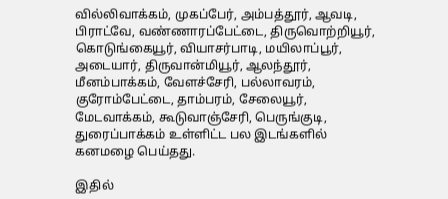வில்லிவாக்கம், முகப்பேர், அம்பத்தூர், ஆவடி, பிராட்வே, வண்ணாரப்பேட்டை, திருவொற்றியூர், கொடுங்கையூர், வியாசர்பாடி, மயிலாப்பூர், அடையார், திருவான்மியூர், ஆலந்தூர், மீனம்பாக்கம், வேளச்சேரி, பல்லாவரம், குரோம்பேட்டை, தாம்பரம், சேலையூர், மேடவாக்கம், கூடுவாஞ்சேரி, பெருங்குடி, துரைப்பாக்கம் உள்ளிட்ட பல இடங்களில் கனமழை பெய்தது.

இதில்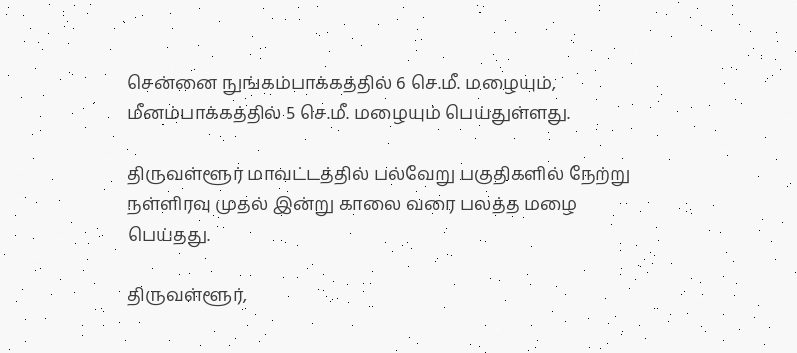சென்னை நுங்கம்பாக்கத்தில் 6 செ.மீ. மழையும், மீனம்பாக்கத்தில் 5 செ.மீ. மழையும் பெய்துள்ளது.

திருவள்ளூர் மாவட்டத்தில் பல்வேறு பகுதிகளில் நேற்று நள்ளிரவு முதல் இன்று காலை வரை பலத்த மழை பெய்தது.

திருவள்ளூர்,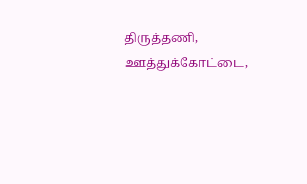திருத்தணி, ஊத்துக்கோட்டை,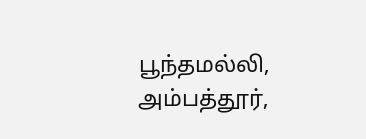பூந்தமல்லி, அம்பத்தூர்,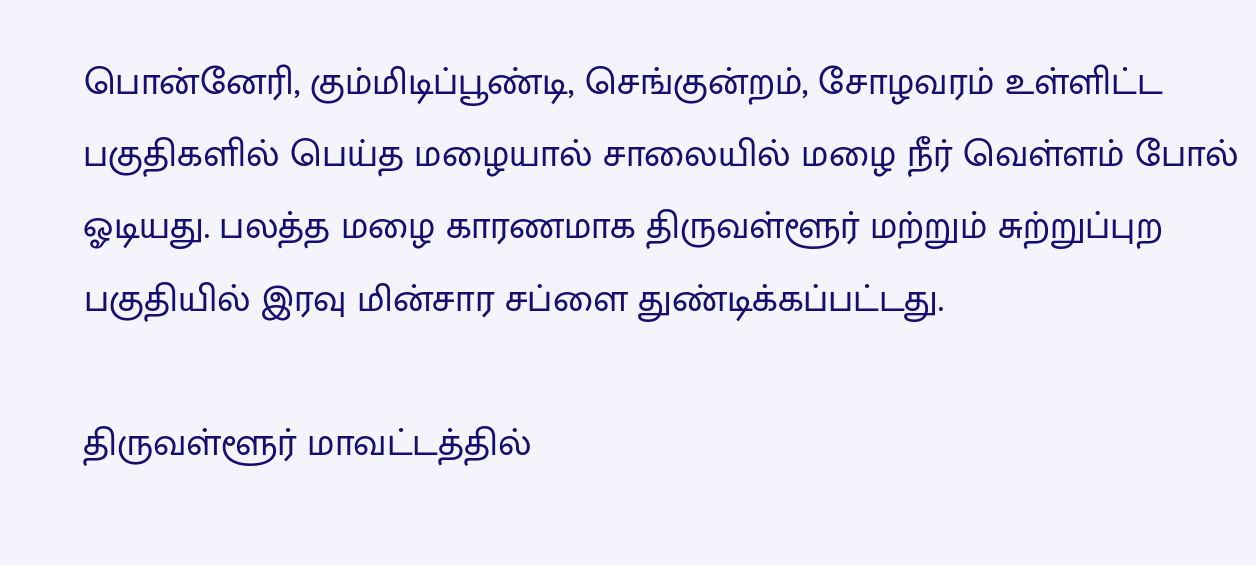பொன்னேரி, கும்மிடிப்பூண்டி, செங்குன்றம், சோழவரம் உள்ளிட்ட பகுதிகளில் பெய்த மழையால் சாலையில் மழை நீர் வெள்ளம் போல் ஓடியது. பலத்த மழை காரணமாக திருவள்ளூர் மற்றும் சுற்றுப்புற பகுதியில் இரவு மின்சார சப்ளை துண்டிக்கப்பட்டது.

திருவள்ளூர் மாவட்டத்தில்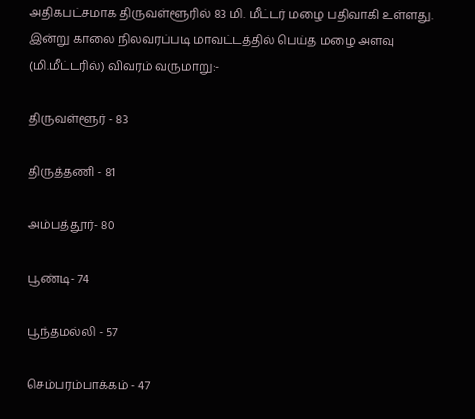அதிகபட்சமாக திருவள்ளூரில் 83 மி. மீட்டர் மழை பதிவாகி உள்ளது. இன்று காலை நிலவரப்படி மாவட்டத்தில் பெய்த மழை அளவு (மி.மீட்டரில்) விவரம் வருமாறு:-

திருவள்ளூர் - 83

திருத்தணி - 81

அம்பத்தூர்- 80

பூண்டி- 74

பூந்தமல்லி - 57

செம்பரம்பாக்கம் - 47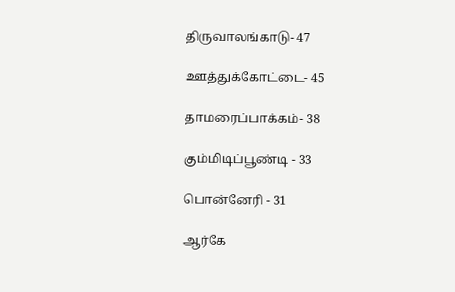திருவாலங்காடு- 47

ஊத்துக்கோட்டை- 45

தாமரைப்பாக்கம்- 38

கும்மிடிப்பூண்டி - 33

பொன்னேரி - 31

ஆர்கே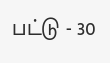பட்டு - 30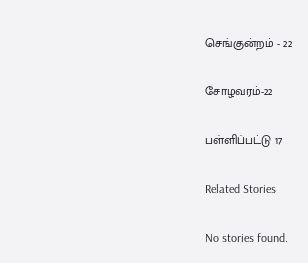செங்குன்றம் - 22

சோழவரம்-22

பள்ளிப்பட்டு 17

Related Stories

No stories found.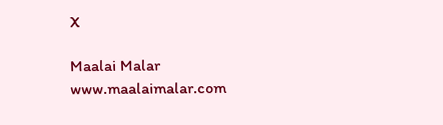X

Maalai Malar
www.maalaimalar.com